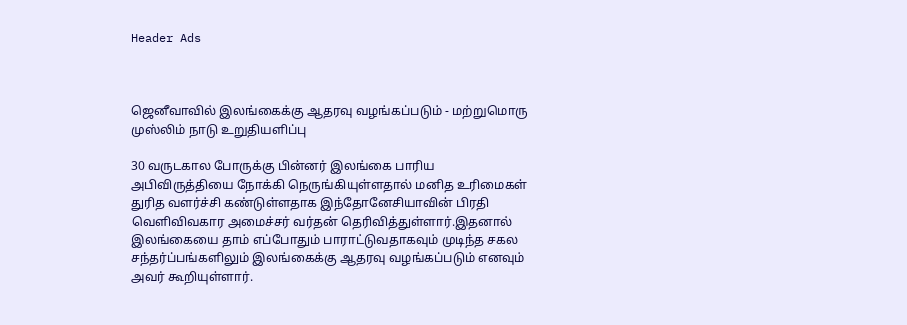Header Ads



ஜெனீவாவில் இலங்கைக்கு ஆதரவு வழங்கப்படும் - மற்றுமொரு முஸ்லிம் நாடு உறுதியளிப்பு

30 வருடகால போருக்கு பின்னர் இலங்கை பாரிய அபிவிருத்தியை நோக்கி நெருங்கியுள்ளதால் மனித உரிமைகள் துரித வளர்ச்சி கண்டுள்ளதாக இந்தோனேசியாவின் பிரதி வெளிவிவகார அமைச்சர் வர்தன் தெரிவித்துள்ளார்.இதனால் இலங்கையை தாம் எப்போதும் பாராட்டுவதாகவும் முடிந்த சகல சந்தர்ப்பங்களிலும் இலங்கைக்கு ஆதரவு வழங்கப்படும் எனவும் அவர் கூறியுள்ளார்.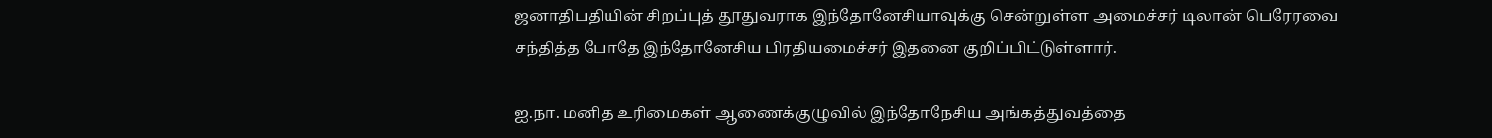ஜனாதிபதியின் சிறப்புத் தூதுவராக இந்தோனேசியாவுக்கு சென்றுள்ள அமைச்சர் டிலான் பெரேரவை சந்தித்த போதே இந்தோனேசிய பிரதியமைச்சர் இதனை குறிப்பிட்டுள்ளார்.

ஐ.நா. மனித உரிமைகள் ஆணைக்குழுவில் இந்தோநேசிய அங்கத்துவத்தை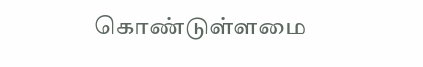கொண்டுள்ளமை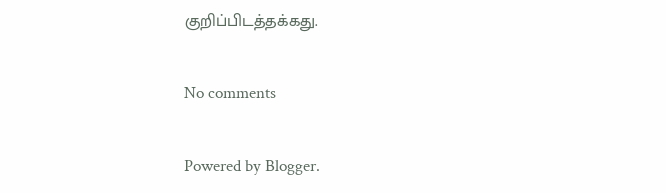குறிப்பிடத்தக்கது.

No comments

Powered by Blogger.